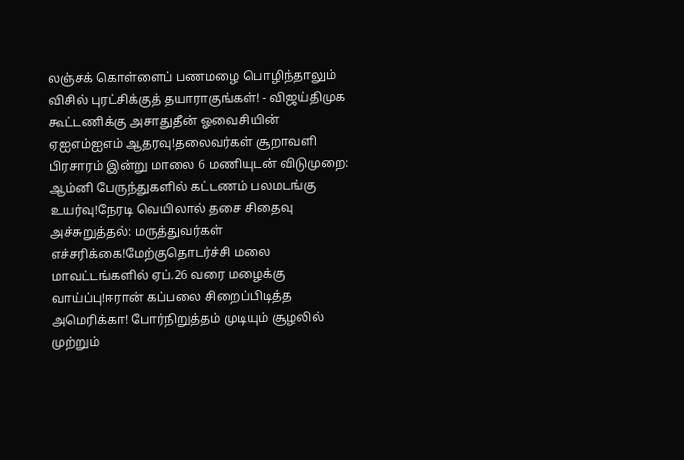லஞ்சக் கொள்ளைப் பணமழை பொழிந்தாலும் விசில் புரட்சிக்குத் தயாராகுங்கள்! - விஜய்திமுக கூட்டணிக்கு அசாதுதீன் ஓவைசியின் ஏஐஎம்ஐஎம் ஆதரவு!தலைவர்கள் சூறாவளி பிரசாரம் இன்று மாலை 6 மணியுடன் விடுமுறை: ஆம்னி பேருந்துகளில் கட்டணம் பலமடங்கு உயர்வு!நேரடி வெயிலால் தசை சிதைவு அச்சுறுத்தல்: மருத்துவர்கள் எச்சரிக்கை!மேற்குதொடர்ச்சி மலை மாவட்டங்களில் ஏப்.26 வரை மழைக்கு வாய்ப்பு!ஈரான் கப்பலை சிறைப்பிடித்த அமெரிக்கா! போர்நிறுத்தம் முடியும் சூழலில் முற்றும்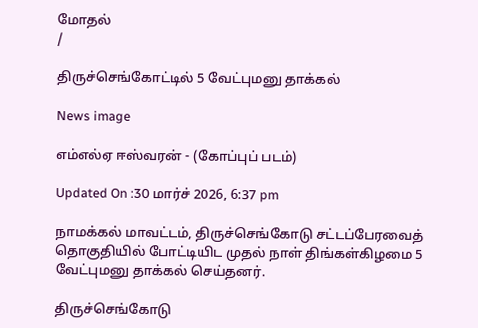மோதல்
/

திருச்செங்கோட்டில் 5 வேட்புமனு தாக்கல்

News image

எம்எல்ஏ ஈஸ்வரன் - (கோப்புப் படம்)

Updated On :30 மார்ச் 2026, 6:37 pm

நாமக்கல் மாவட்டம், திருச்செங்கோடு சட்டப்பேரவைத் தொகுதியில் போட்டியிட முதல் நாள் திங்கள்கிழமை 5 வேட்புமனு தாக்கல் செய்தனர்.

திருச்செங்கோடு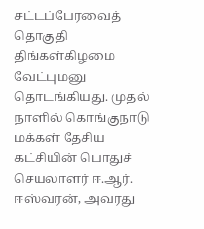சட்டப்பேரவைத் தொகுதி திங்கள்கிழமை வேட்புமனு தொடங்கியது. முதல் நாளில் கொங்குநாடு மக்கள் தேசிய கட்சியின் பொதுச் செயலாளர் ஈ.ஆர். ஈஸ்வரன், அவரது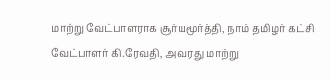மாற்று வேட்பாளராக சூர்யமூர்த்தி, நாம் தமிழர் கட்சி வேட்பாளர் கி.ரேவதி, அவரது மாற்று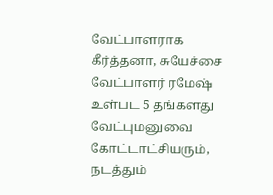வேட்பாளராக கீர்த்தனா, சுயேச்சை வேட்பாளர் ரமேஷ் உள்பட 5 தங்களது வேட்புமனுவை கோட்டாட்சியரும், நடத்தும்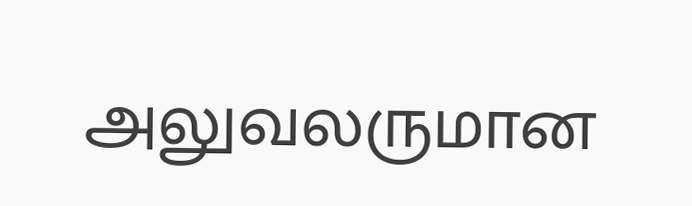அலுவலருமான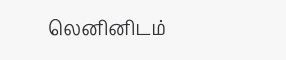லெனினிடம்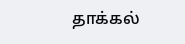தாக்கல்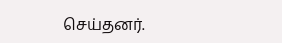செய்தனர்.